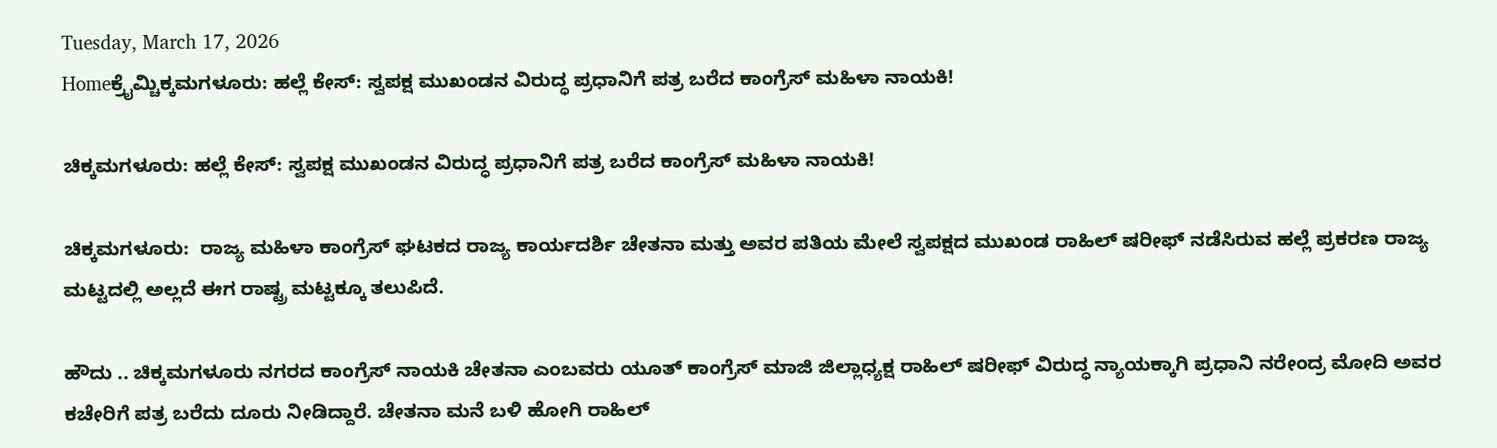Tuesday, March 17, 2026
Homeಕ್ರೈಮ್ಚಿಕ್ಕಮಗಳೂರು: ಹಲ್ಲೆ ಕೇಸ್: ಸ್ವಪಕ್ಷ ಮುಖಂಡನ ವಿರುದ್ಧ ಪ್ರಧಾನಿಗೆ ಪತ್ರ ಬರೆದ ಕಾಂಗ್ರೆಸ್‌ ಮಹಿಳಾ ನಾಯಕಿ!

ಚಿಕ್ಕಮಗಳೂರು: ಹಲ್ಲೆ ಕೇಸ್: ಸ್ವಪಕ್ಷ ಮುಖಂಡನ ವಿರುದ್ಧ ಪ್ರಧಾನಿಗೆ ಪತ್ರ ಬರೆದ ಕಾಂಗ್ರೆಸ್‌ ಮಹಿಳಾ ನಾಯಕಿ!

ಚಿಕ್ಕಮಗಳೂರು:  ರಾಜ್ಯ ಮಹಿಳಾ ಕಾಂಗ್ರೆಸ್‌ ಘಟಕದ ರಾಜ್ಯ ಕಾರ್ಯದರ್ಶಿ ಚೇತನಾ ಮತ್ತು ಅವರ ಪತಿಯ ಮೇಲೆ ಸ್ವಪಕ್ಷದ ಮುಖಂಡ ರಾಹಿಲ್ ಷರೀಫ್ ನಡೆಸಿರುವ ಹಲ್ಲೆ ಪ್ರಕರಣ ರಾಜ್ಯ ಮಟ್ಟದಲ್ಲಿ ಅಲ್ಲದೆ ಈಗ ರಾಷ್ಟ್ರ ಮಟ್ಟಕ್ಕೂ ತಲುಪಿದೆ.

ಹೌದು .. ಚಿಕ್ಕಮಗಳೂರು ನಗರದ ಕಾಂಗ್ರೆಸ್ ನಾಯಕಿ ಚೇತನಾ ಎಂಬವರು ಯೂತ್ ಕಾಂಗ್ರೆಸ್ ಮಾಜಿ ಜಿಲ್ಲಾಧ್ಯಕ್ಷ ರಾಹಿಲ್ ಷರೀಫ್ ವಿರುದ್ಧ ನ್ಯಾಯಕ್ಕಾಗಿ ಪ್ರಧಾನಿ ನರೇಂದ್ರ ಮೋದಿ ಅವರ ಕಚೇರಿಗೆ ಪತ್ರ ಬರೆದು ದೂರು ನೀಡಿದ್ದಾರೆ. ಚೇತನಾ ಮನೆ ಬಳಿ ಹೋಗಿ ರಾಹಿಲ್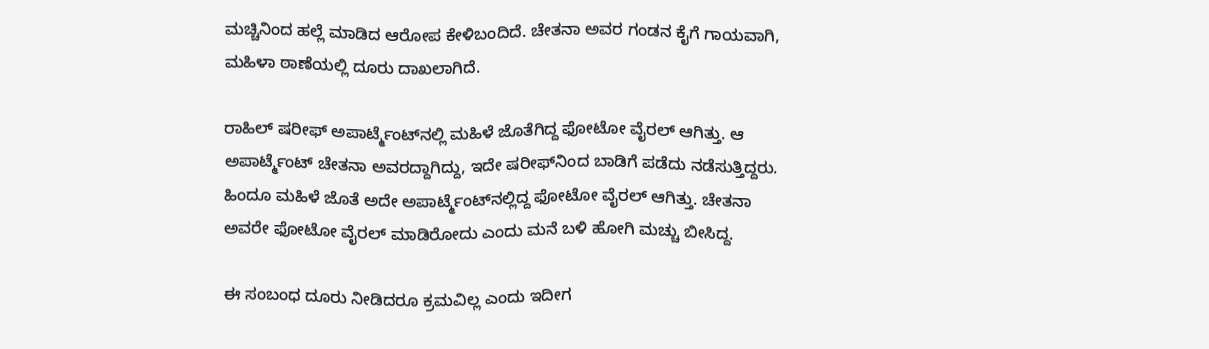ಮಚ್ಚಿನಿಂದ ಹಲ್ಲೆ ಮಾಡಿದ ಆರೋಪ ಕೇಳಿಬಂದಿದೆ. ಚೇತನಾ ಅವರ ಗಂಡನ ಕೈಗೆ ಗಾಯವಾಗಿ, ಮಹಿಳಾ ಠಾಣೆಯಲ್ಲಿ ದೂರು ದಾಖಲಾಗಿದೆ.

ರಾಹಿಲ್ ಷರೀಫ್ ಅಪಾರ್ಟ್ಮೆಂಟ್‌ನಲ್ಲಿ ಮಹಿಳೆ ಜೊತೆಗಿದ್ದ ಫೋಟೋ ವೈರಲ್ ಆಗಿತ್ತು. ಆ ಅಪಾರ್ಟ್ಮೆಂಟ್ ಚೇತನಾ ಅವರದ್ದಾಗಿದ್ದು, ಇದೇ ಷರೀಫ್‌ನಿಂದ ಬಾಡಿಗೆ ಪಡೆದು ನಡೆಸುತ್ತಿದ್ದರು. ಹಿಂದೂ ಮಹಿಳೆ ಜೊತೆ ಅದೇ ಅಪಾರ್ಟ್ಮೆಂಟ್‌ನಲ್ಲಿದ್ದ ಫೋಟೋ ವೈರಲ್ ಆಗಿತ್ತು. ಚೇತನಾ ಅವರೇ ಫೋಟೋ ವೈರಲ್ ಮಾಡಿರೋದು ಎಂದು ಮನೆ ಬಳಿ ಹೋಗಿ ಮಚ್ಚು ಬೀಸಿದ್ದ.

ಈ ಸಂಬಂಧ ದೂರು ನೀಡಿದರೂ ಕ್ರಮವಿಲ್ಲ ಎಂದು ಇದೀಗ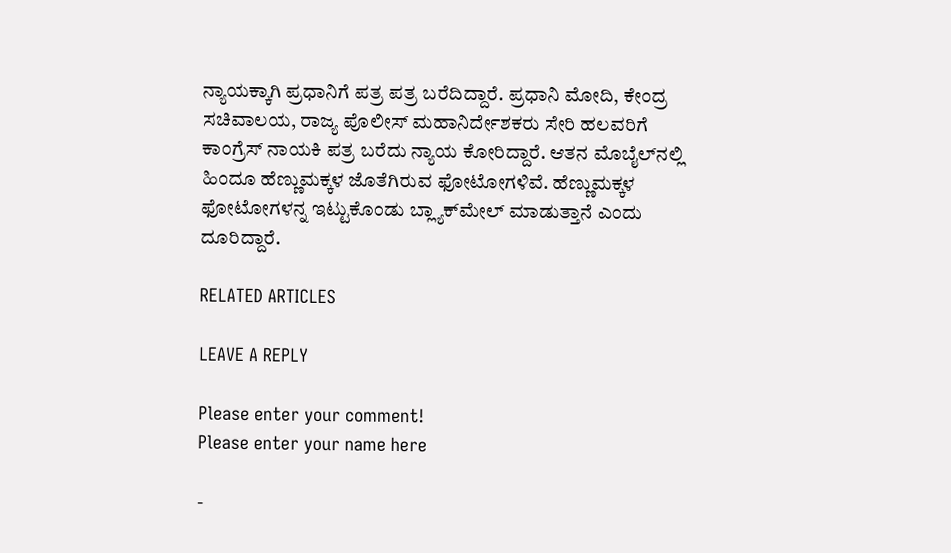ನ್ಯಾಯಕ್ಕಾಗಿ ಪ್ರಧಾನಿಗೆ ಪತ್ರ ಪತ್ರ ಬರೆದಿದ್ದಾರೆ. ಪ್ರಧಾನಿ ಮೋದಿ, ಕೇಂದ್ರ ಸಚಿವಾಲಯ, ರಾಜ್ಯ ಪೊಲೀಸ್ ಮಹಾನಿರ್ದೇಶಕರು ಸೇರಿ ಹಲವರಿಗೆ ಕಾಂಗ್ರೆಸ್ ನಾಯಕಿ ಪತ್ರ ಬರೆದು ನ್ಯಾಯ ಕೋರಿದ್ದಾರೆ. ಆತನ ಮೊಬೈಲ್‌ನಲ್ಲಿ ಹಿಂದೂ ಹೆಣ್ಣುಮಕ್ಕಳ ಜೊತೆಗಿರುವ ಫೋಟೋಗಳಿವೆ. ಹೆಣ್ಣುಮಕ್ಕಳ ಫೋಟೋಗಳನ್ನ ಇಟ್ಟುಕೊಂಡು ಬ್ಲ್ಯಾಕ್‌ಮೇಲ್ ಮಾಡುತ್ತಾನೆ ಎಂದು ದೂರಿದ್ದಾರೆ.

RELATED ARTICLES

LEAVE A REPLY

Please enter your comment!
Please enter your name here

-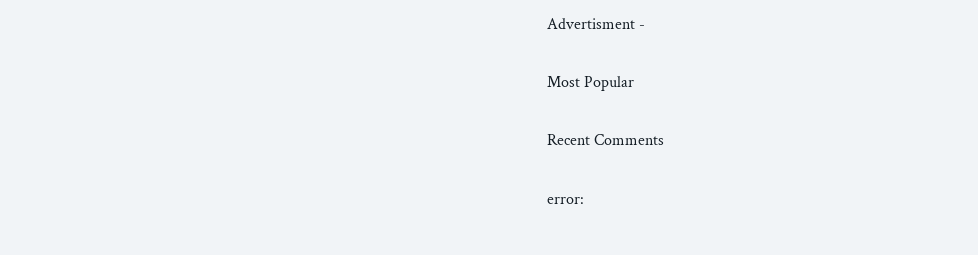Advertisment -

Most Popular

Recent Comments

error: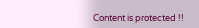Content is protected !!